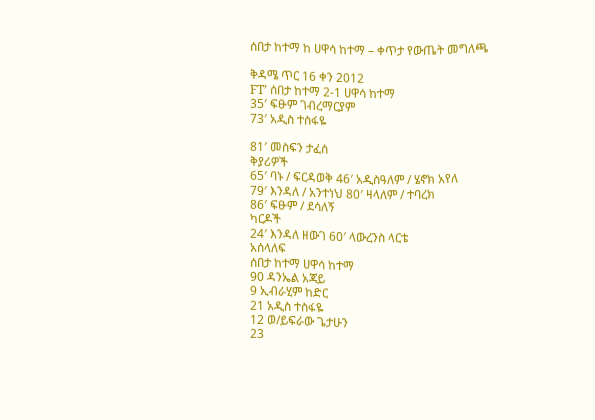ሰበታ ከተማ ከ ሀዋሳ ከተማ – ቀጥታ የውጤት መግለጫ

ቅዳሜ ጥር 16 ቀን 2012
FT’ ሰበታ ከተማ 2-1 ሀዋሳ ከተማ
35′ ፍፁም ገብረማርያም
73′ አዲስ ተስፋዬ

81′ መስፍን ታፈሰ
ቅያሪዎች
65′ ባኑ / ፍርዳወቅ 46′ አዲስዓለም / ሄኖክ አየለ
79′ እንዳለ / አንተነህ 80′ ዛላለም / ተባረክ
86′ ፍፁም / ደሳለኝ
ካርዶች
24′ እንዳለ ዘውገ 60′ ላውረንስ ላርቴ
አሰላለፍ
ሰበታ ከተማ ሀዋሳ ከተማ
90 ዳንኤል አጃይ
9 ኢብራሂም ከድር
21 አዲስ ተስፋዬ
12 ወ/ይፍራው ጌታሁን
23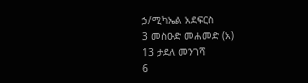ኃ/ሚካኤል አደፍርስ
3 መስዑድ መሐመድ (አ)
13 ታደለ መንገሻ
6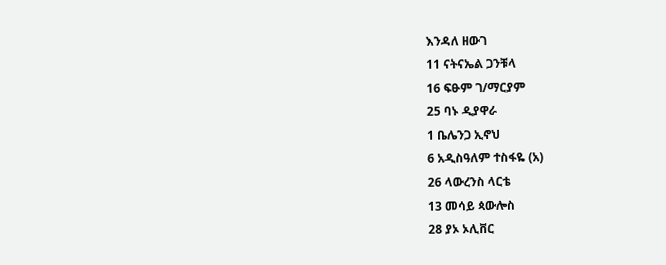እንዳለ ዘውገ
11 ናትናኤል ጋንቹላ
16 ፍፁም ገ/ማርያም
25 ባኑ ዲያዋራ
1 ቤሌንጋ ኢኖህ
6 አዲስዓለም ተስፋዬ (አ)
26 ላውረንስ ላርቴ
13 መሳይ ጳውሎስ
28 ያኦ ኦሊቨር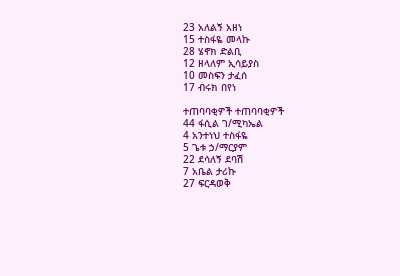23 አለልኝ አዘነ
15 ተስፋዬ መላኩ
28 ሄኖክ ድልቢ
12 ዘላለም ኢሳይያስ
10 መስፍን ታፈሰ
17 ብሩክ በየነ

ተጠባባቂዎች ተጠባባቂዎች
44 ፋሲል ገ/ሚካኤል
4 አንተነህ ተስፋዬ
5 ጌቱ ኃ/ማርያም
22 ደሳለኝ ደባሽ
7 አቤል ታሪኩ
27 ፍርዳወቅ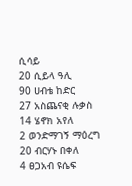ሲሳይ
20 ሲይላ ዓሊ
90 ሀብቴ ከድር
27 አስጨናቂ ሉቃስ
14 ሄኖክ አየለ
2 ወንድማገኝ ማዕረግ
20 ብርሃኑ በቀለ
4 ፀጋአብ ዩሴፍ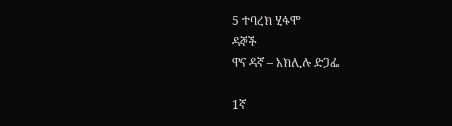5 ተባረክ ሂፋሞ
ዳኞች
ዋና ዳኛ – አክሊሉ ድጋፌ

1ኛ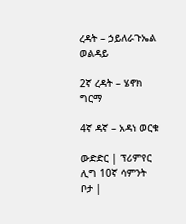ረዳት – ኃይለራጉኤል ወልዳይ

2ኛ ረዳት – ሄኖክ ግርማ

4ኛ ዳኛ – አዳነ ወርቁ

ውድድር | ፕሪምየር ሊግ 10ኛ ሳምንት
ቦታ |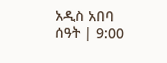አዲስ አበባ
ሰዓት | 9:00